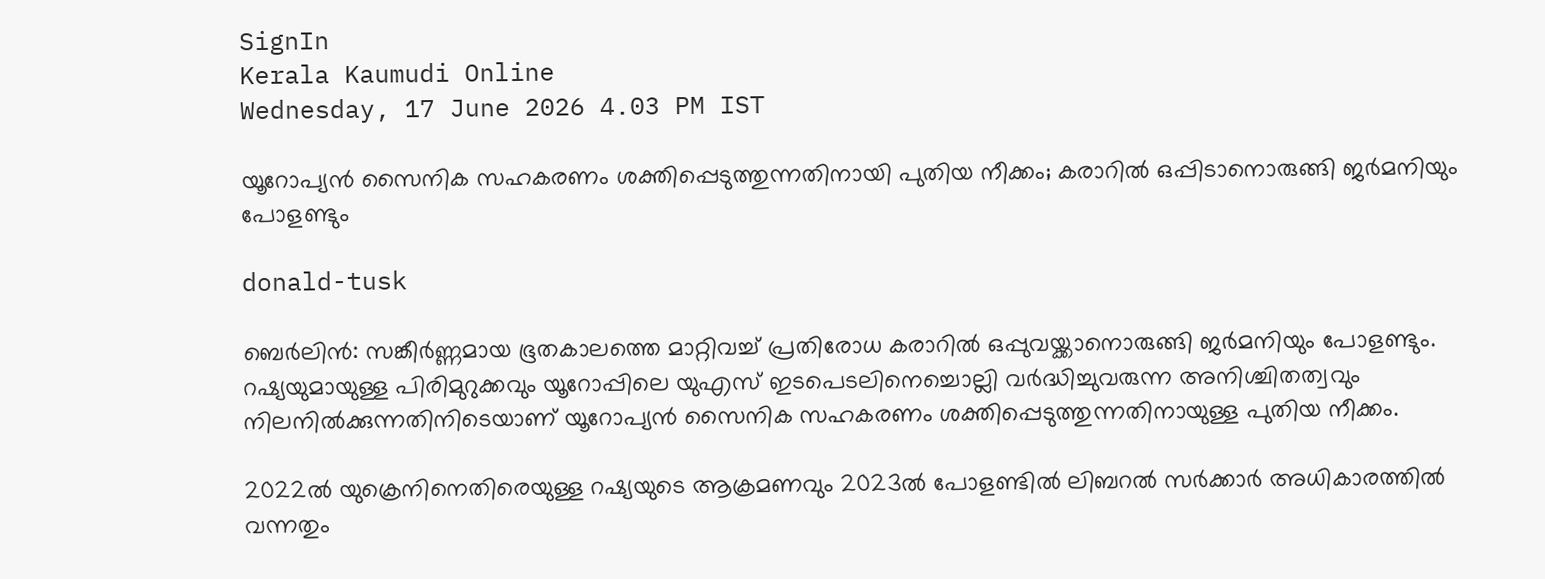SignIn
Kerala Kaumudi Online
Wednesday, 17 June 2026 4.03 PM IST

യൂറോപ്യൻ സൈനിക സഹകരണം ശക്തിപ്പെടുത്തുന്നതിനായി പുതിയ നീക്കം; കരാറിൽ ഒപ്പിടാനൊരുങ്ങി ജർമനിയും പോളണ്ടും

donald-tusk

ബെർലിൻ: സങ്കീർണ്ണമായ ഭൂതകാലത്തെ മാറ്റിവച്ച് പ്രതിരോധ കരാറിൽ ഒപ്പുവയ്ക്കാനൊരുങ്ങി ജർമനിയും പോളണ്ടും. റഷ്യയുമായുള്ള പിരിമുറുക്കവും യൂറോപ്പിലെ യുഎസ് ഇടപെടലിനെച്ചൊല്ലി വർദ്ധിച്ചുവരുന്ന അനിശ്ചിതത്വവും നിലനിൽക്കുന്നതിനിടെയാണ് യൂറോപ്യൻ സൈനിക സഹകരണം ശക്തിപ്പെടുത്തുന്നതിനായുള്ള പുതിയ നീക്കം.

2022ൽ യുക്രെനിനെതിരെയുള്ള റഷ്യയുടെ ആക്രമണവും 2023ൽ പോളണ്ടിൽ ലിബറൽ സർക്കാർ അധികാരത്തിൽ വന്നതും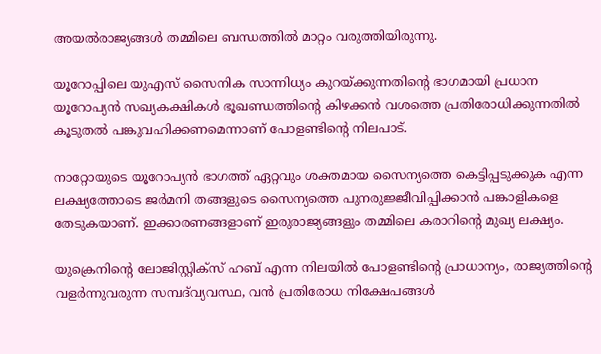അയൽരാജ്യങ്ങൾ തമ്മിലെ ബന്ധത്തിൽ മാറ്റം വരുത്തിയിരുന്നു.

യൂറോപ്പിലെ യുഎസ് സൈനിക സാന്നിധ്യം കുറയ്ക്കുന്നതിന്റെ ഭാഗമായി പ്രധാന യൂറോപ്യൻ സഖ്യകക്ഷികൾ ഭൂഖണ്ഡത്തിന്റെ കിഴക്കൻ വശത്തെ പ്രതിരോധിക്കുന്നതിൽ കൂടുതൽ പങ്കുവഹിക്കണമെന്നാണ് പോളണ്ടിന്റെ നിലപാട്.

നാറ്റോയുടെ യൂറോപ്യൻ ഭാഗത്ത് ഏറ്റവും ശക്തമായ സൈന്യത്തെ കെട്ടിപ്പടുക്കുക എന്ന ലക്ഷ്യത്തോടെ ജർമനി തങ്ങളുടെ സൈന്യത്തെ പുനരുജ്ജീവിപ്പിക്കാൻ പങ്കാളികളെ തേടുകയാണ്. ഇക്കാരണങ്ങളാണ് ഇരുരാജ്യങ്ങളും തമ്മിലെ കരാറിന്റെ മുഖ്യ ലക്ഷ്യം.

യുക്രെനിന്റെ ലോജിസ്റ്റിക്സ് ഹബ് എന്ന നിലയിൽ പോളണ്ടിന്റെ പ്രാധാന്യം, രാജ്യത്തിന്റെ വളർന്നുവരുന്ന സമ്പദ്‌വ്യവസ്ഥ, വൻ പ്രതിരോധ നിക്ഷേപങ്ങൾ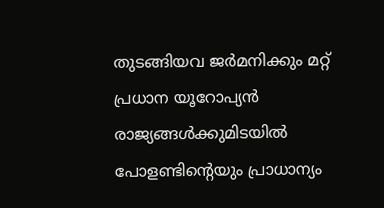തുടങ്ങിയവ ജർമനിക്കും മറ്റ് പ്രധാന യൂറോപ്യൻ രാജ്യങ്ങൾക്കുമിടയിൽ പോളണ്ടിന്റെയും പ്രാധാന്യം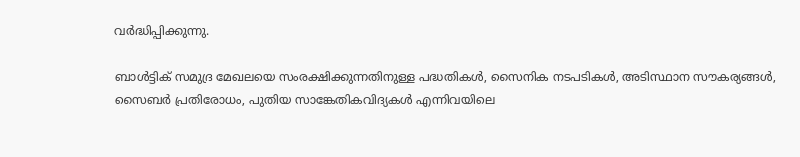വർദ്ധിപ്പിക്കുന്നു.

ബാൾട്ടിക് സമുദ്ര മേഖലയെ സംരക്ഷിക്കുന്നതിനുള്ള പദ്ധതികൾ, സൈനിക നടപടികൾ, അടിസ്ഥാന സൗകര്യങ്ങൾ, സൈബർ പ്രതിരോധം, പുതിയ സാങ്കേതികവിദ്യകൾ എന്നിവയിലെ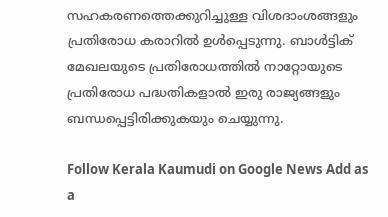സഹകരണത്തെക്കുറിച്ചുള്ള വിശദാംശങ്ങളും പ്രതിരോധ കരാറിൽ ഉൾപ്പെടുന്നു. ബാൾട്ടിക് മേഖലയുടെ പ്രതിരോധത്തിൽ നാറ്റോയുടെ പ്രതിരോധ പദ്ധതികളാൽ ഇരു രാജ്യങ്ങളും ബന്ധപ്പെട്ടിരിക്കുകയും ചെയ്യുന്നു.

Follow Kerala Kaumudi on Google News Add as a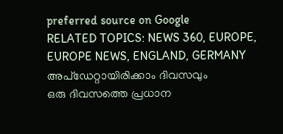preferred source on Google
RELATED TOPICS: NEWS 360, EUROPE, EUROPE NEWS, ENGLAND, GERMANY
അപ്ഡേറ്റായിരിക്കാം ദിവസവും
ഒരു ദിവസത്തെ പ്രധാന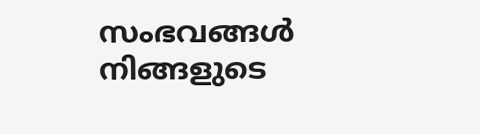സംഭവങ്ങൾ നിങ്ങളുടെ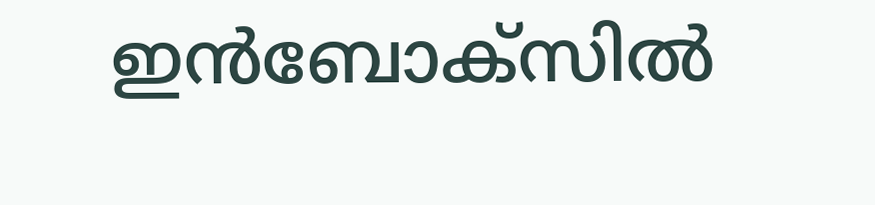ഇൻബോക്സിൽ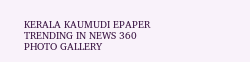KERALA KAUMUDI EPAPER
TRENDING IN NEWS 360
PHOTO GALLERY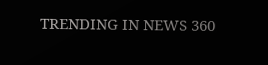TRENDING IN NEWS 360